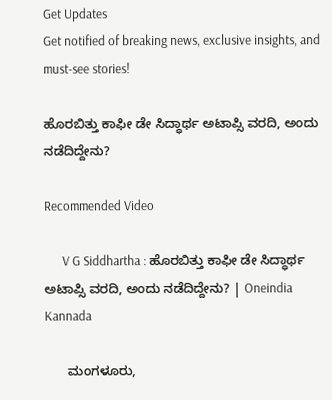Get Updates
Get notified of breaking news, exclusive insights, and must-see stories!

ಹೊರಬಿತ್ತು ಕಾಫೀ ಡೇ ಸಿದ್ಧಾರ್ಥ ಅಟಾಪ್ಸಿ ವರದಿ, ಅಂದು ನಡೆದಿದ್ದೇನು?

Recommended Video

      V G Siddhartha : ಹೊರಬಿತ್ತು ಕಾಫೀ ಡೇ ಸಿದ್ಧಾರ್ಥ ಅಟಾಪ್ಸಿ ವರದಿ, ಅಂದು ನಡೆದಿದ್ದೇನು? | Oneindia Kannada

      ಮಂಗಳೂರು,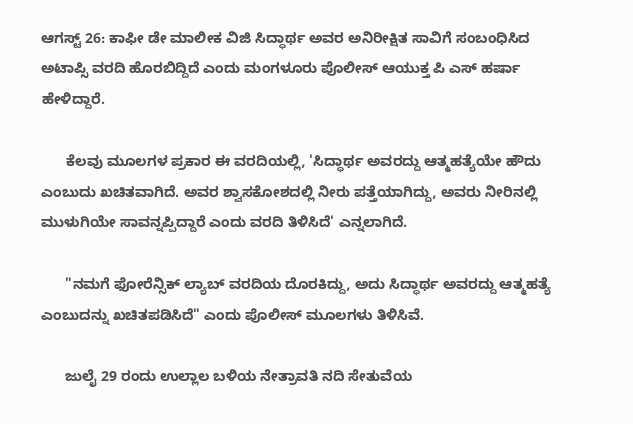ಆಗಸ್ಟ್ 26: ಕಾಫೀ ಡೇ ಮಾಲೀಕ ವಿಜಿ ಸಿದ್ಧಾರ್ಥ ಅವರ ಅನಿರೀಕ್ಷಿತ ಸಾವಿಗೆ ಸಂಬಂಧಿಸಿದ ಅಟಾಪ್ಸಿ ವರದಿ ಹೊರಬಿದ್ದಿದೆ ಎಂದು ಮಂಗಳೂರು ಪೊಲೀಸ್ ಆಯುಕ್ತ ಪಿ ಎಸ್ ಹರ್ಷಾ ಹೇಳಿದ್ದಾರೆ.

      ಕೆಲವು ಮೂಲಗಳ ಪ್ರಕಾರ ಈ ವರದಿಯಲ್ಲಿ, 'ಸಿದ್ಧಾರ್ಥ ಅವರದ್ದು ಆತ್ಮಹತ್ಯೆಯೇ ಹೌದು ಎಂಬುದು ಖಚಿತವಾಗಿದೆ. ಅವರ ಶ್ವಾಸಕೋಶದಲ್ಲಿ ನೀರು ಪತ್ತೆಯಾಗಿದ್ದು, ಅವರು ನೀರಿನಲ್ಲಿ ಮುಳುಗಿಯೇ ಸಾವನ್ನಪ್ಪಿದ್ದಾರೆ ಎಂದು ವರದಿ ತಿಳಿಸಿದೆ' ಎನ್ನಲಾಗಿದೆ.

      "ನಮಗೆ ಫೋರೆನ್ಸಿಕ್ ಲ್ಯಾಬ್ ವರದಿಯ ದೊರಕಿದ್ದು, ಅದು ಸಿದ್ಧಾರ್ಥ ಅವರದ್ದು ಆತ್ಮಹತ್ಯೆ ಎಂಬುದನ್ನು ಖಚಿತಪಡಿಸಿದೆ" ಎಂದು ಪೊಲೀಸ್ ಮೂಲಗಳು ತಿಳಿಸಿವೆ.

      ಜುಲೈ 29 ರಂದು ಉಲ್ಲಾಲ ಬಳಿಯ ನೇತ್ರಾವತಿ ನದಿ ಸೇತುವೆಯ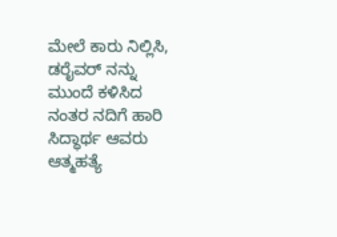ಮೇಲೆ ಕಾರು ನಿಲ್ಲಿಸಿ, ಡರೈವರ್ ನನ್ನು ಮುಂದೆ ಕಳಿಸಿದ ನಂತರ ನದಿಗೆ ಹಾರಿ ಸಿದ್ಧಾರ್ಥ ಆವರು ಆತ್ಮಹತ್ಯೆ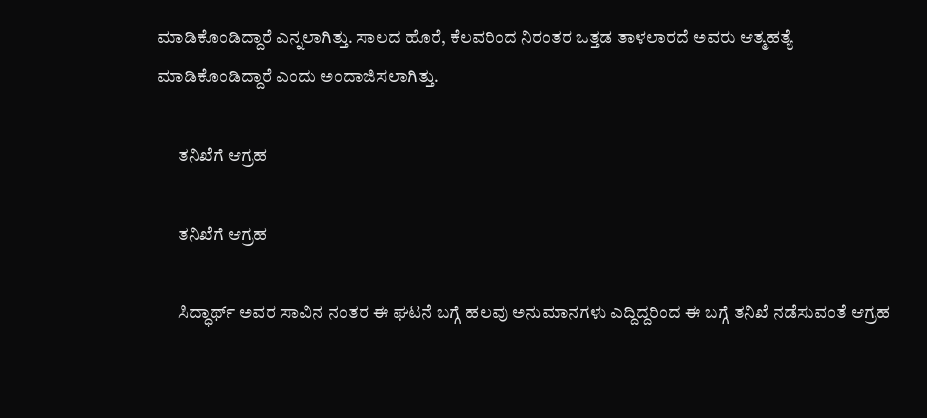ಮಾಡಿಕೊಂಡಿದ್ದಾರೆ ಎನ್ನಲಾಗಿತ್ತು. ಸಾಲದ ಹೊರೆ, ಕೆಲವರಿಂದ ನಿರಂತರ ಒತ್ತಡ ತಾಳಲಾರದೆ ಅವರು ಆತ್ಮಹತ್ಯೆ ಮಾಡಿಕೊಂಡಿದ್ದಾರೆ ಎಂದು ಅಂದಾಜಿಸಲಾಗಿತ್ತು.

      ತನಿಖೆಗೆ ಆಗ್ರಹ

      ತನಿಖೆಗೆ ಆಗ್ರಹ

      ಸಿದ್ಧಾರ್ಥ್ ಅವರ ಸಾವಿನ ನಂತರ ಈ ಘಟನೆ ಬಗ್ಗೆ ಹಲವು ಅನುಮಾನಗಳು ಎದ್ದಿದ್ದರಿಂದ ಈ ಬಗ್ಗೆ ತನಿಖೆ ನಡೆಸುವಂತೆ ಆಗ್ರಹ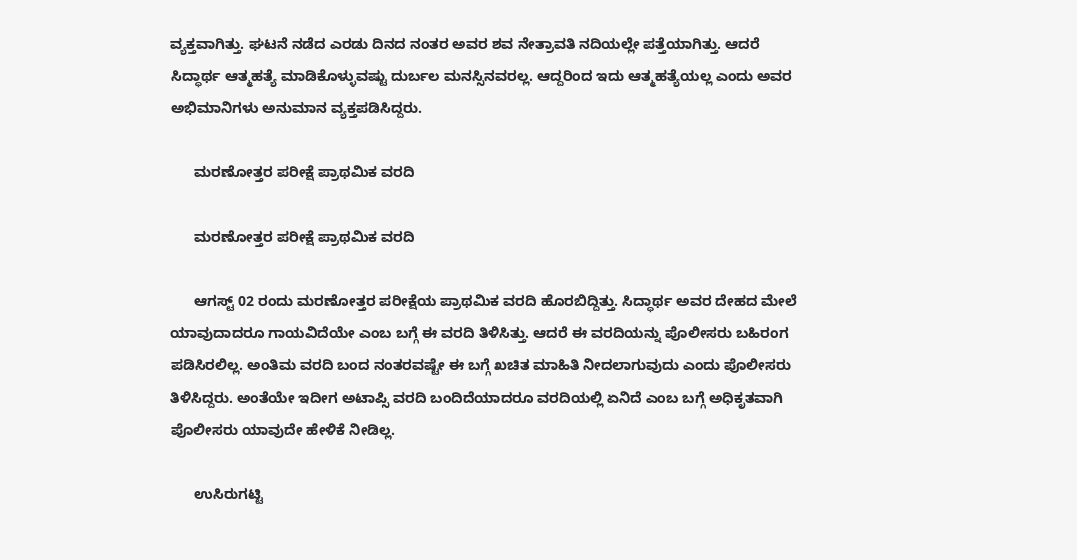ವ್ಯಕ್ತವಾಗಿತ್ತು. ಘಟನೆ ನಡೆದ ಎರಡು ದಿನದ ನಂತರ ಅವರ ಶವ ನೇತ್ರಾವತಿ ನದಿಯಲ್ಲೇ ಪತ್ತೆಯಾಗಿತ್ತು. ಆದರೆ ಸಿದ್ಧಾರ್ಥ ಆತ್ಮಹತ್ಯೆ ಮಾಡಿಕೊಳ್ಳುವಷ್ಟು ದುರ್ಬಲ ಮನಸ್ಸಿನವರಲ್ಲ. ಆದ್ದರಿಂದ ಇದು ಆತ್ಮಹತ್ಯೆಯಲ್ಲ ಎಂದು ಅವರ ಅಭಿಮಾನಿಗಳು ಅನುಮಾನ ವ್ಯಕ್ತಪಡಿಸಿದ್ದರು.

      ಮರಣೋತ್ತರ ಪರೀಕ್ಷೆ ಪ್ರಾಥಮಿಕ ವರದಿ

      ಮರಣೋತ್ತರ ಪರೀಕ್ಷೆ ಪ್ರಾಥಮಿಕ ವರದಿ

      ಆಗಸ್ಟ್ 02 ರಂದು ಮರಣೋತ್ತರ ಪರೀಕ್ಷೆಯ ಪ್ರಾಥಮಿಕ ವರದಿ ಹೊರಬಿದ್ದಿತ್ತು. ಸಿದ್ಧಾರ್ಥ ಅವರ ದೇಹದ ಮೇಲೆ ಯಾವುದಾದರೂ ಗಾಯವಿದೆಯೇ ಎಂಬ ಬಗ್ಗೆ ಈ ವರದಿ ತಿಳಿಸಿತ್ತು. ಆದರೆ ಈ ವರದಿಯನ್ನು ಪೊಲೀಸರು ಬಹಿರಂಗ ಪಡಿಸಿರಲಿಲ್ಲ. ಅಂತಿಮ ವರದಿ ಬಂದ ನಂತರವಷ್ಟೇ ಈ ಬಗ್ಗೆ ಖಚಿತ ಮಾಹಿತಿ ನೀದಲಾಗುವುದು ಎಂದು ಪೊಲೀಸರು ತಿಳಿಸಿದ್ದರು. ಅಂತೆಯೇ ಇದೀಗ ಅಟಾಪ್ಸಿ ವರದಿ ಬಂದಿದೆಯಾದರೂ ವರದಿಯಲ್ಲಿ ಏನಿದೆ ಎಂಬ ಬಗ್ಗೆ ಅಧಿಕೃತವಾಗಿ ಪೊಲೀಸರು ಯಾವುದೇ ಹೇಳಿಕೆ ನೀಡಿಲ್ಲ.

      ಉಸಿರುಗಟ್ಟಿ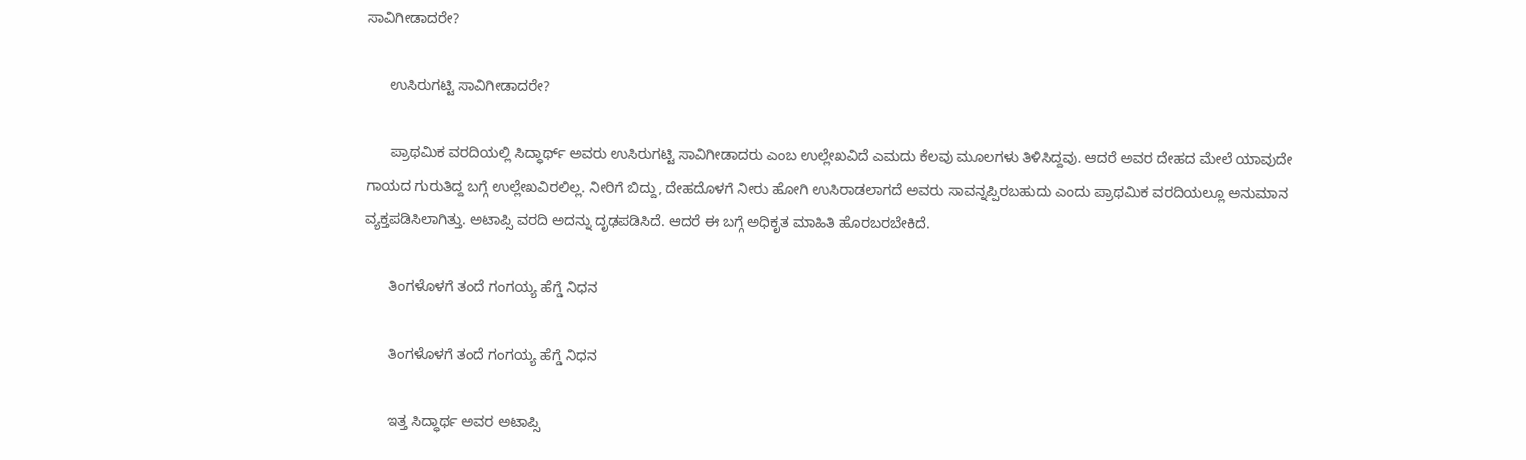ಸಾವಿಗೀಡಾದರೇ?

      ಉಸಿರುಗಟ್ಟಿ ಸಾವಿಗೀಡಾದರೇ?

      ಪ್ರಾಥಮಿಕ ವರದಿಯಲ್ಲಿ ಸಿದ್ಧಾರ್ಥ್ ಅವರು ಉಸಿರುಗಟ್ಟಿ ಸಾವಿಗೀಡಾದರು ಎಂಬ ಉಲ್ಲೇಖವಿದೆ ಎಮದು ಕೆಲವು ಮೂಲಗಳು ತಿಳಿಸಿದ್ದವು. ಆದರೆ ಅವರ ದೇಹದ ಮೇಲೆ ಯಾವುದೇ ಗಾಯದ ಗುರುತಿದ್ದ ಬಗ್ಗೆ ಉಲ್ಲೇಖವಿರಲಿಲ್ಲ. ನೀರಿಗೆ ಬಿದ್ದು, ದೇಹದೊಳಗೆ ನೀರು ಹೋಗಿ ಉಸಿರಾಡಲಾಗದೆ ಅವರು ಸಾವನ್ನಪ್ಪಿರಬಹುದು ಎಂದು ಪ್ರಾಥಮಿಕ ವರದಿಯಲ್ಲೂ ಅನುಮಾನ ವ್ಯಕ್ತಪಡಿಸಿಲಾಗಿತ್ತು. ಅಟಾಪ್ಸಿ ವರದಿ ಅದನ್ನು ದೃಢಪಡಿಸಿದೆ. ಆದರೆ ಈ ಬಗ್ಗೆ ಅಧಿಕೃತ ಮಾಹಿತಿ ಹೊರಬರಬೇಕಿದೆ.

      ತಿಂಗಳೊಳಗೆ ತಂದೆ ಗಂಗಯ್ಯ ಹೆಗ್ಡೆ ನಿಧನ

      ತಿಂಗಳೊಳಗೆ ತಂದೆ ಗಂಗಯ್ಯ ಹೆಗ್ಡೆ ನಿಧನ

      ಇತ್ತ ಸಿದ್ಧಾರ್ಥ ಅವರ ಅಟಾಪ್ಸಿ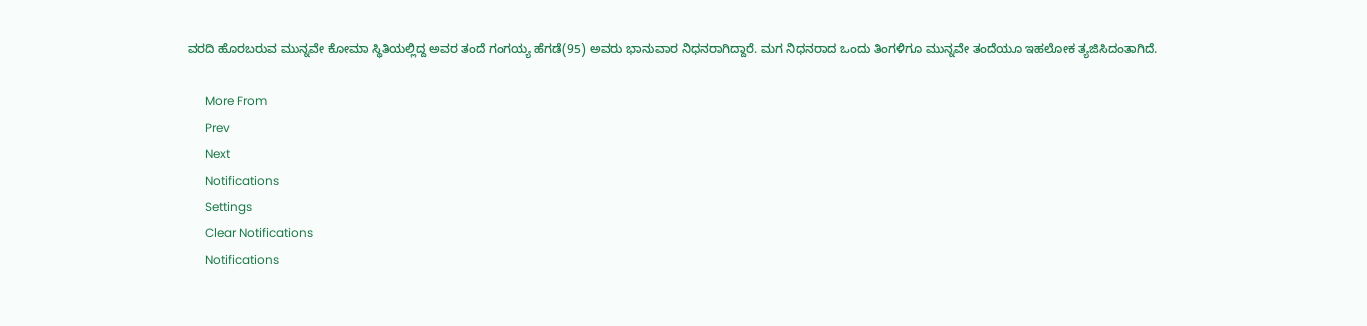ವರದಿ ಹೊರಬರುವ ಮುನ್ನವೇ ಕೋಮಾ ಸ್ಥಿತಿಯಲ್ಲಿದ್ದ ಅವರ ತಂದೆ ಗಂಗಯ್ಯ ಹೆಗಡೆ(95) ಅವರು ಭಾನುವಾರ ನಿಧನರಾಗಿದ್ದಾರೆ. ಮಗ ನಿಧನರಾದ ಒಂದು ತಿಂಗಳಿಗೂ ಮುನ್ನವೇ ತಂದೆಯೂ ಇಹಲೋಕ ತ್ಯಜಿಸಿದಂತಾಗಿದೆ.

      More From
      Prev
      Next
      Notifications
      Settings
      Clear Notifications
      Notifications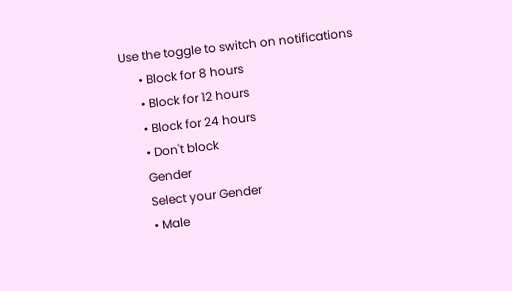Use the toggle to switch on notifications
      • Block for 8 hours
      • Block for 12 hours
      • Block for 24 hours
      • Don't block
      Gender
      Select your Gender
      • Male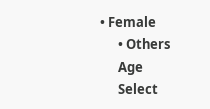• Female
      • Others
      Age
      Select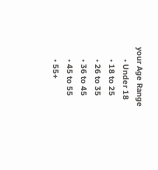your Age Range
      • Under 18
      • 18 to 25
      • 26 to 35
      • 36 to 45
      • 45 to 55
      • 55+